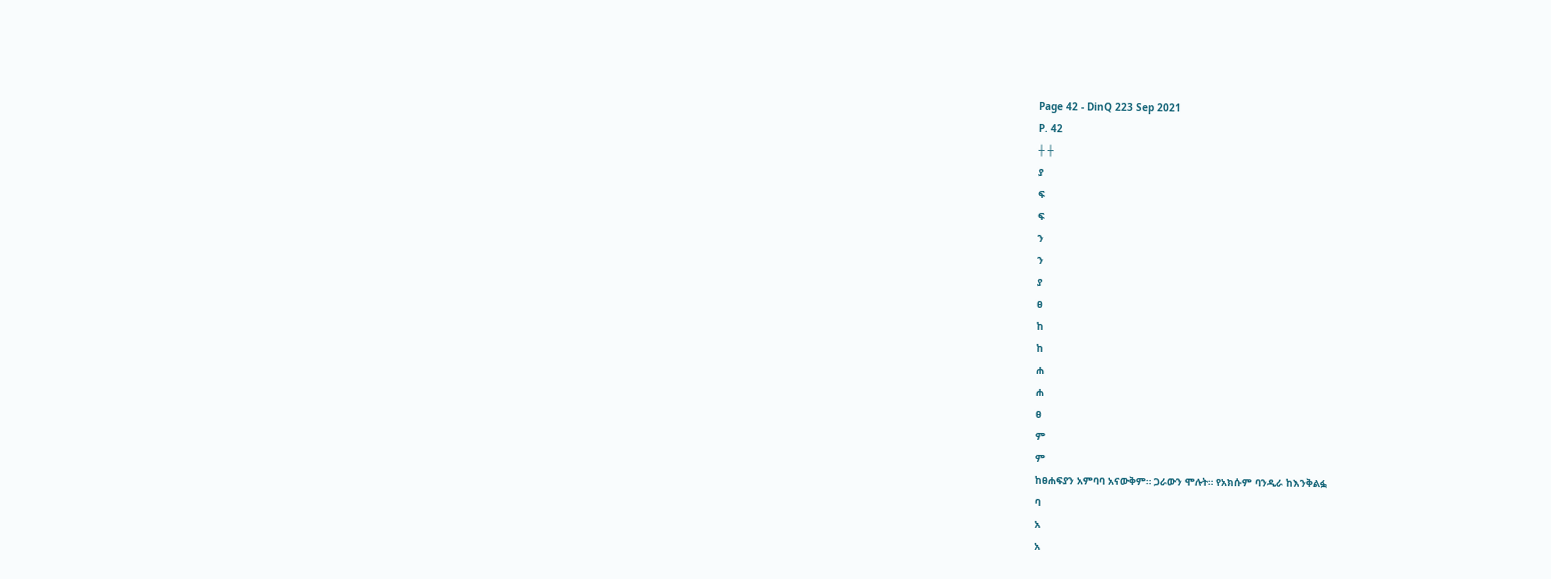Page 42 - DinQ 223 Sep 2021
P. 42
┼ ┼
ያ
ፍ
ፍ
ን
ን
ያ
ፀ
ከ
ከ
ሐ
ሐ
ፀ
ም
ም
ከፀሐፍያን አምባባ አናውቅም። ጋራውን ሞሉት። የአክሱም ባንዲራ ከእንቅልፏ
ባ
አ
አ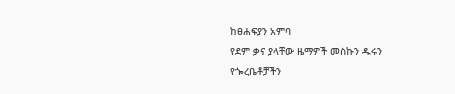ከፀሐፍያን አምባ
የደም ቃና ያላቸው ዜማዎች መስኩን ዱሩን
የጐረቤቶቻችን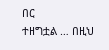በር
ተዘግቷል … በዚህ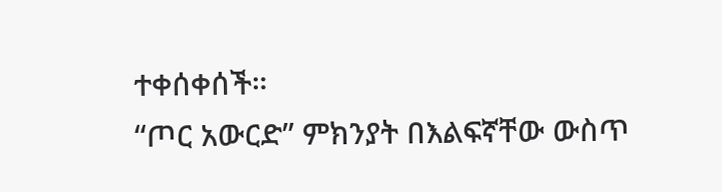ተቀሰቀሰች።
“ጦር አውርድ” ምክንያት በእልፍኛቸው ውስጥ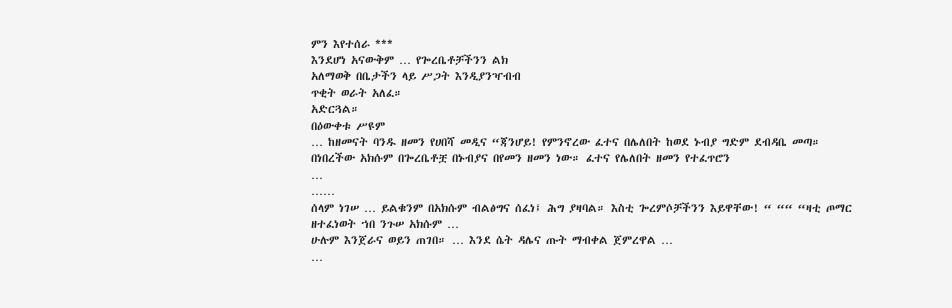ምን እየተሰራ ***
እንደሆነ አናውቅም … የጐረቤቶቻችንን ልክ
አለማወቅ በቤታችን ላይ ሥጋት እንዲያንዣብብ
ጥቂት ወራት አለፈ።
አድርጓል።
በዕውቀቱ ሥዩም
… ከዘመናት ባንዱ ዘመን የሀበሻ መዲና “ጃንሆይ! የምንኖረው ፈተና በሌለበት ከወደ ኑብያ ግድም ደብዳቤ መጣ።
በነበረችው አክሱም በጐረቤቶቿ በኑብያና በየመን ዘመን ነው። ፈተና የሌለበት ዘመን የተፈጥሮን
…
……
ሰላም ነገሠ … ይልቁንም በአክሱም ብልፅግና ሰፈነ፤ ሕግ ያዛባል። እስቲ ጐረምሶቻችንን እይዋቸው! “ ““ “ዛቲ ጦማር ዘተፈነወት ኀበ ንጉሠ አክሱም …
ሁሉም እንጀራና ወይን ጠገበ። … እንደ ሴት ዳሌና ጡት ማብቀል ጀምረዋል …
…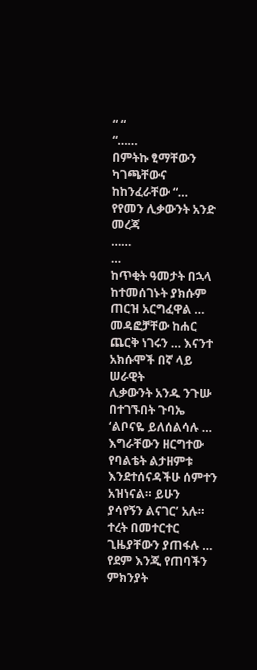“ “
“……
በምትኩ ፂማቸውን ካገጫቸውና ከከንፈራቸው “… የየመን ሊቃውንት አንድ መረጃ
……
…
ከጥቂት ዓመታት በኋላ ከተመሰገኑት ያክሱም ጠርዝ አርግፈዋል … መዳፎቻቸው ከሐር ጨርቅ ነገሩን … እናንተ አክሱሞች በኛ ላይ ሠራዊት
ሊቃውንት አንዱ ንጉሡ በተገኙበት ጉባኤ ‘ልቦናዬ ይለሰልሳሉ … እግራቸውን ዘርግተው የባልቴት ልታዘምቱ እንደተሰናዳችሁ ሰምተን አዝነናል። ይሁን
ያሳየኝን ልናገር’ አሉ። ተረት በመተርተር ጊዜያቸውን ያጠፋሉ … የደም እንጂ የጠባችን ምክንያት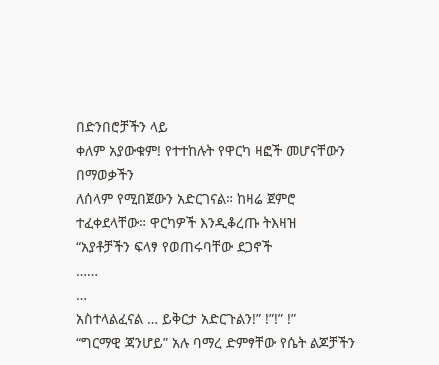በድንበሮቻችን ላይ
ቀለም አያውቁም! የተተከሉት የዋርካ ዛፎች መሆናቸውን በማወቃችን
ለሰላም የሚበጀውን አድርገናል። ከዛሬ ጀምሮ
ተፈቀደላቸው። ዋርካዎች እንዲቆረጡ ትእዛዝ
“አያቶቻችን ፍላፃ የወጠሩባቸው ደጋኖች
……
…
አስተላልፈናል … ይቅርታ አድርጉልን!” !”!” !”
“ግርማዊ ጃንሆይ” አሉ ባማረ ድምፃቸው የሴት ልጆቻችን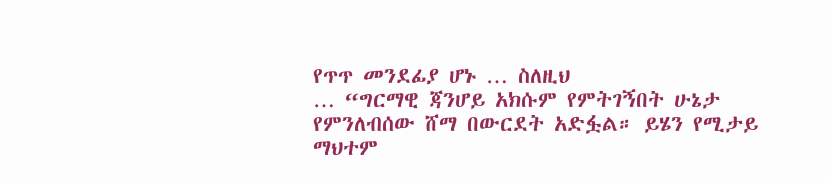የጥጥ መንደፊያ ሆኑ … ስለዚህ
… “ግርማዊ ጃንሆይ አክሱም የምትገኝበት ሁኔታ የምንለብሰው ሸማ በውርደት አድፏል። ይሄን የሚታይ ማህተም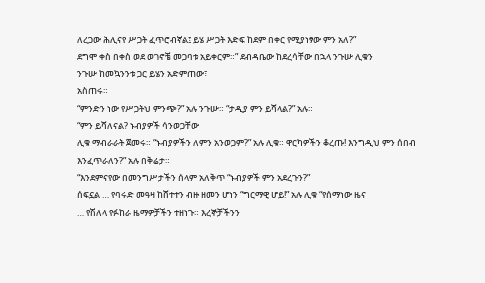ለረጋው ሕሊናየ ሥጋት ፈጥሮብኛል፤ ይሄ ሥጋት እድፍ ከደም በቀር የሚያነፃው ምን አለ?”
ደግሞ ቀስ በቀስ ወደ ወገኖቼ መጋባቱ አይቀርም።” ደብዳቤው ከደረሳቸው በኋላ ንጉሡ ሊቁን
ንጉሡ ከመኳንንቱ ጋር ይሄን አድምጠው፣
አስጠሩ።
“ምንድን ነው የሥጋትህ ምንጭ?” አሉ ንጉሡ። “ታዲያ ምን ይሻላል?” አሉ።
“ምን ይሻለናል? ኑብያዎች ሳንወጋቸው
ሊቁ ማብራራት ጀመሩ። “ኑብያዎችን ለምን አንወጋም?” አሉ ሊቁ። ዋርካዎችን ቆረጡ! እንግዲህ ምን ሰበብ
እንፈጥራለን?” አሉ በቅሬታ።
“እንደምናየው በመንግሥታችን ሰላም አለቅጥ “ኑብያዎች ምን አደረጉን?”
ሰፍኗል … የባሩድ መዓዛ ከሸተተን ብዙ ዘመን ሆነን “ግርማዊ ሆይ!” አሉ ሊቁ “የሰማነው ዜና
… የሽለላ የፉከራ ዜማዎቻችን ተዘነጉ። እረኞቻችንን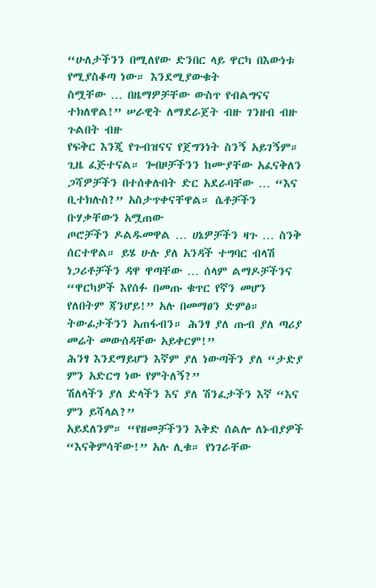“ሁለታችንን በሚለየው ድንበር ላይ ዋርካ በእውነቱ የሚያስቆጣ ነው። እንደሚያውቁት
ስሟቸው … በዜማዎቻቸው ውስጥ የብልግናና ተክለዋል!” ሠራዊት ለማደራጀት ብዙ ገንዘብ ብዙ ጉልበት ብዙ
የፍቅር እንጂ የጉብዝናና የጀግንነት ስንኝ አይገኝም። ጊዜ ፈጅተናል። ጐበዞቻችንን ከሙያቸው አፈናቅለን
ጋሻዎቻችን በተሰቀሉበት ድር አደራባቸው … “እና ቢተክሉስ?” አስታጥቀናቸዋል። ሴቶቻችን ቡሃቃቸውን አሟጠው
ጦሮቻችን ዶልዱመዋል … ሀኔዎቻችን ዛጉ … ስንቅ ሰርተዋል። ይሄ ሁሉ ያለ አንዳች ተግባር ብላሽ
ነጋሪቶቻችን ዳዋ ዋጣቸው … ሰላም ልማዶቻችንና “ዋርካዎች እየሰፉ በመጡ ቁጥር የኛን መሆን የለበትም ጃንሆይ!” አሉ በመማፀን ድምፅ።
ትውፊታችንን አጠፋብን። ሕንፃ ያለ ጡብ ያለ ጣሪያ መሬት መውሰዳቸው አይቀርም!”
ሕንፃ እንደማይሆን እኛም ያለ ነውጣችን ያለ “ታድያ ምን አድርግ ነው የምትለኝ?”
ሽለላችን ያለ ድላችን እና ያለ ሽንፈታችን እኛ “እና ምን ይሻላል?”
አይደለንም። “የዘመቻችንን እቅድ ሰልሎ ለኑብያዎች
“እናቅምሳቸው!” አሉ ሊቁ። የነገራቸው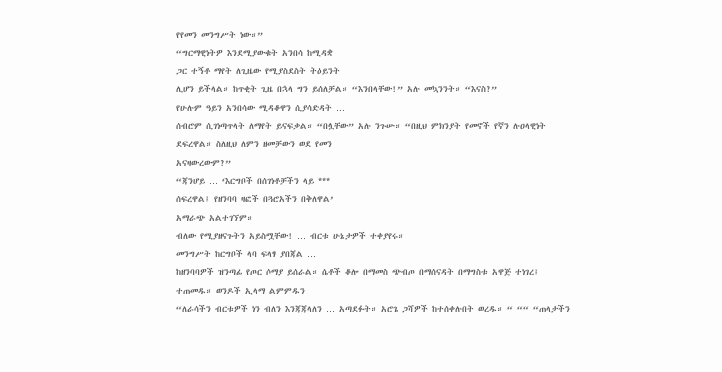የየመን መንግሥት ነው።”
“ግርማዊነትዎ እንደሚያውቁት አንበሳ ከሚዳቋ
ጋር ተኝቶ ማየት ለጊዜው የሚያስደስት ትዕይንት
ሊሆን ይችላል። ከጥቂት ጊዜ በኋላ ግን ይሰለቻል። “እንበላቸው!” አሉ መኳንንት። “እናስ?”
የሁሉም ዓይን አንበሳው ሚዳቆዋን ሲያሳድዳት …
ሰብሮም ሲገነጣጥላት ለማየት ይናፍቃል። “በሏቸው” አሉ ንጉሡ። “በዚህ ምክንያት የመኖች የኛን ሉዐላዊነት
ደፍረዋል። ስለዚህ ለምን ዘመቻውን ወደ የመን
አናዛውረውም?”
“ጃንሆይ … ‘እርግቦች በሰገነቶቻችን ላይ ***
ሰፍረዋል፤ የዘንባባ ዛፎች በጓሮአችን በቅለዋል’
አማራጭ አልተገኘም።
ብለው የሚያዘናጉትን አይስሟቸው! … ብርቱ ሁኔታዎች ተቀያየሩ።
መንግሥት ከርግቦች ላባ ፍላፃ ያበጃል …
ከዘንባባዎች ዝንጣፊ የጦር ሶማያ ይሰራል። ሴቶች ቆሎ በማመስ ጭብጦ በማሰናዳት በማግስቱ አዋጅ ተነገረ፤
ተጠመዱ። ወንዶች ኢላማ ልምምዱን
“ለራሳችን ብርቱዎች ነን ብለን እንጃጃላለን … አጣደፉት። አሮጌ ጋሻዎች ከተሰቀሉበት ወረዱ። “ ““ “ጠላታችን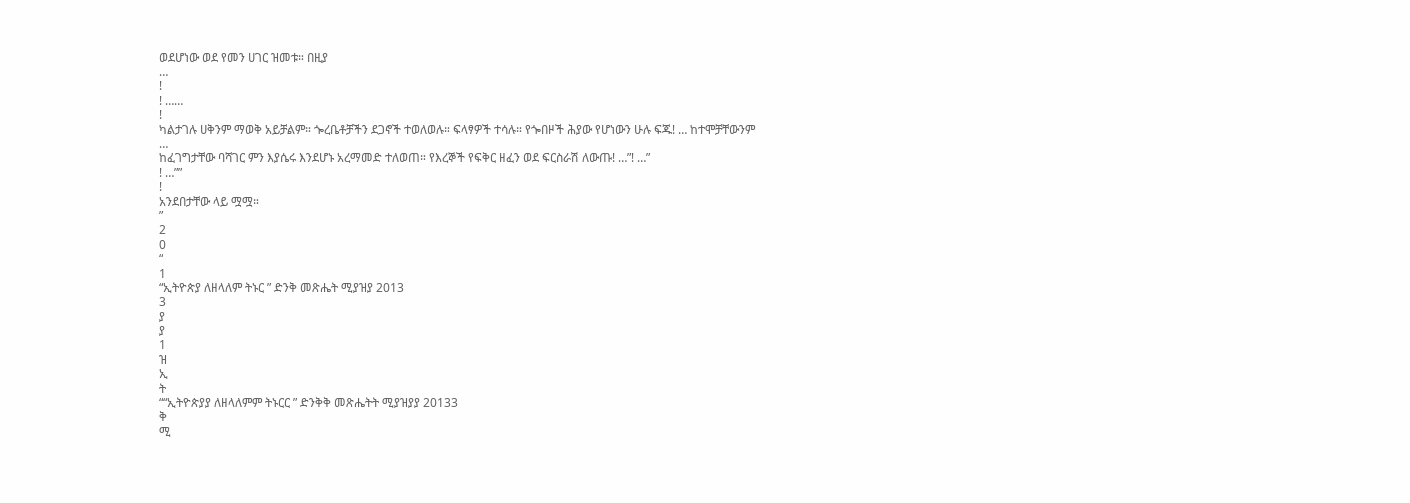ወደሆነው ወደ የመን ሀገር ዝመቱ። በዚያ
…
!
! ……
!
ካልታገሉ ሀቅንም ማወቅ አይቻልም። ጐረቤቶቻችን ደጋኖች ተወለወሉ። ፍላፃዎች ተሳሉ። የጐበዞች ሕያው የሆነውን ሁሉ ፍጁ! … ከተሞቻቸውንም
…
ከፈገግታቸው ባሻገር ምን እያሴሩ እንደሆኑ አረማመድ ተለወጠ። የእረኞች የፍቅር ዘፈን ወደ ፍርስራሽ ለውጡ! …”! …”
! …””
!
አንደበታቸው ላይ ሟሟ።
”
2
0
“
1
“ኢትዮጵያ ለዘላለም ትኑር ” ድንቅ መጽሔት ሚያዝያ 2013
3
ያ
ያ
1
ዝ
ኢ
ት
““ኢትዮጵያያ ለዘላለምም ትኑርር ” ድንቅቅ መጽሔትት ሚያዝያያ 20133
ቅ
ሚ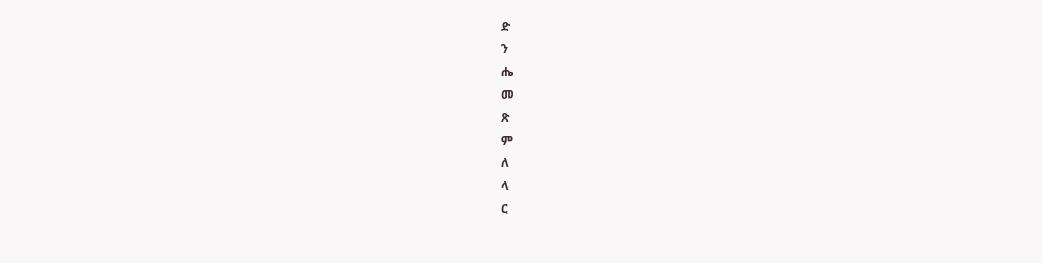ድ
ን
ሔ
መ
ጽ
ም
ለ
ላ
ር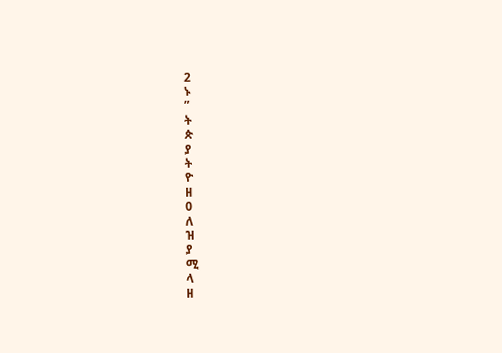2
ኑ
”
ት
ጵ
ያ
ት
ዮ
ዘ
0
ለ
ዝ
ያ
ሚ
ላ
ዘ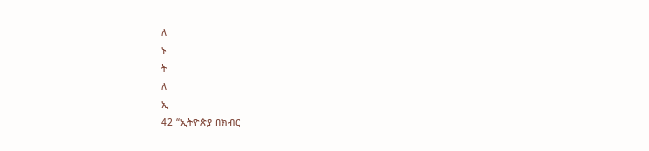ለ
ኑ
ት
ለ
ኢ
42 “ኢትዮጵያ በክብር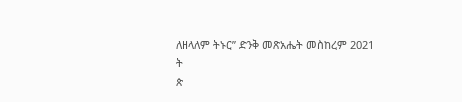ለዘላለም ትኑር” ድንቅ መጽአሔት መስከረም 2021
ት
ጵ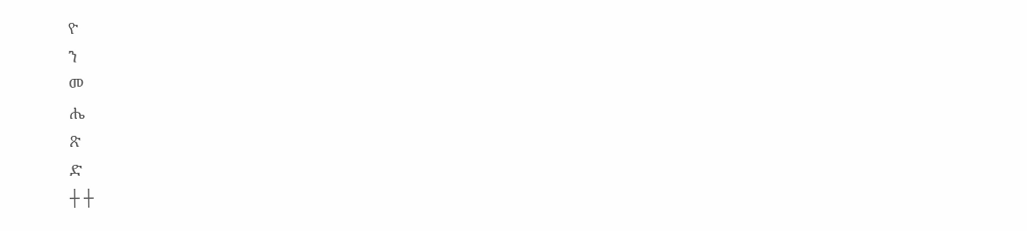ዮ
ን
መ
ሔ
ጽ
ድ
┼ ┼